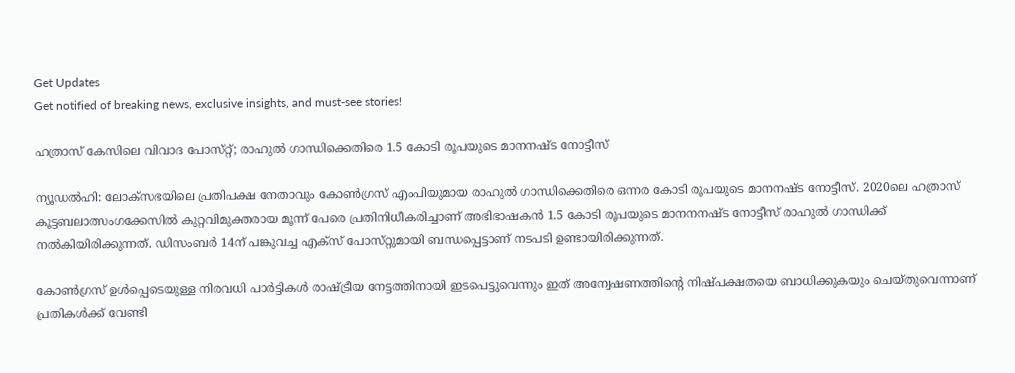Get Updates
Get notified of breaking news, exclusive insights, and must-see stories!

ഹത്രാസ് കേസിലെ വിവാദ പോസ്‌റ്റ്; രാഹുൽ ഗാന്ധിക്കെതിരെ 1.5 കോടി രൂപയുടെ മാനനഷ്‌ട നോട്ടീസ്

ന്യൂഡൽഹി: ലോക്‌സഭയിലെ പ്രതിപക്ഷ നേതാവും കോൺഗ്രസ് എംപിയുമായ രാഹുൽ ഗാന്ധിക്കെതിരെ ഒന്നര കോടി രൂപയുടെ മാനനഷ്‌ട നോട്ടീസ്. 2020ലെ ഹത്രാസ് കൂട്ടബലാത്സംഗക്കേസിൽ കുറ്റവിമുക്തരായ മൂന്ന് പേരെ പ്രതിനിധീകരിച്ചാണ് അഭിഭാഷകൻ 1.5 കോടി രൂപയുടെ മാനനനഷ്‌ട നോട്ടീസ് രാഹുൽ ഗാന്ധിക്ക് നൽകിയിരിക്കുന്നത്. ഡിസംബർ 14ന് പങ്കുവച്ച എക്‌സ് പോസ്‌റ്റുമായി ബന്ധപ്പെട്ടാണ് നടപടി ഉണ്ടായിരിക്കുന്നത്.

കോൺഗ്രസ് ഉൾപ്പെടെയുള്ള നിരവധി പാർട്ടികൾ രാഷ്ട്രീയ നേട്ടത്തിനായി ഇടപെട്ടുവെന്നും ഇത് അന്വേഷണത്തിന്റെ നിഷ്‌പക്ഷതയെ ബാധിക്കുകയും ചെയ്‌തുവെന്നാണ് പ്രതികൾക്ക് വേണ്ടി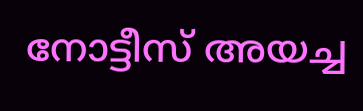നോട്ടീസ് അയച്ച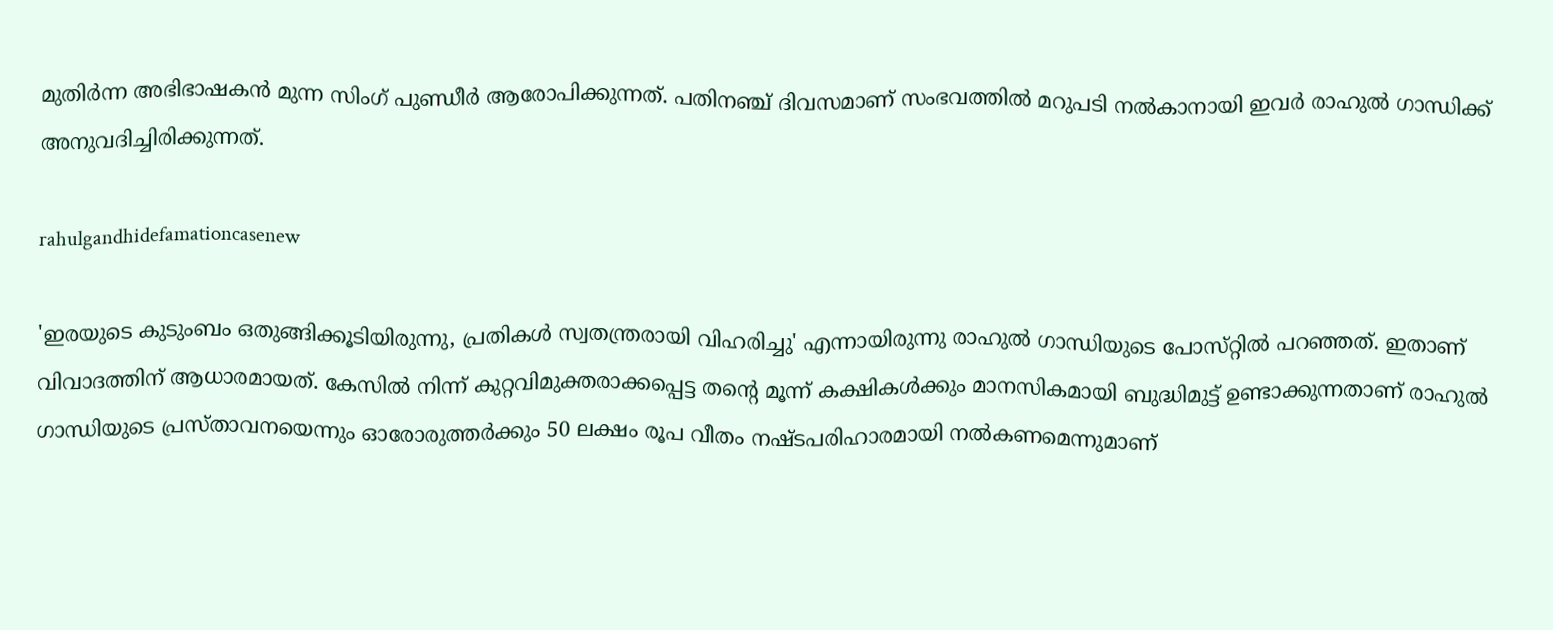മുതിർന്ന അഭിഭാഷകൻ മുന്ന സിംഗ് പുണ്ഡീർ ആരോപിക്കുന്നത്. പതിനഞ്ച് ദിവസമാണ് സംഭവത്തിൽ മറുപടി നൽകാനായി ഇവർ രാഹുൽ ഗാന്ധിക്ക് അനുവദിച്ചിരിക്കുന്നത്.

rahulgandhidefamationcasenew

'ഇരയുടെ കുടുംബം ഒതുങ്ങിക്കൂടിയിരുന്നു, പ്രതികൾ സ്വതന്ത്രരായി വിഹരിച്ചു' എന്നായിരുന്നു രാഹുൽ ഗാന്ധിയുടെ പോസ്‌റ്റിൽ പറഞ്ഞത്. ഇതാണ് വിവാദത്തിന് ആധാരമായത്. കേസിൽ നിന്ന് കുറ്റവിമുക്തരാക്കപ്പെട്ട തന്റെ മൂന്ന് കക്ഷികൾക്കും മാനസികമായി ബുദ്ധിമുട്ട് ഉണ്ടാക്കുന്നതാണ് രാഹുൽ ഗാന്ധിയുടെ പ്രസ്‌താവനയെന്നും ഓരോരുത്തർക്കും 50 ലക്ഷം രൂപ വീതം നഷ്‌ടപരിഹാരമായി നൽകണമെന്നുമാണ്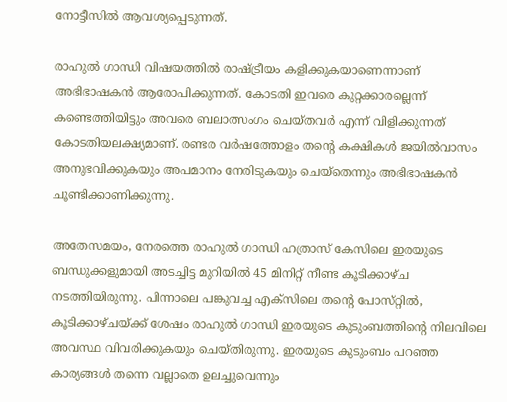നോട്ടീസിൽ ആവശ്യപ്പെടുന്നത്.

രാഹുൽ ഗാന്ധി വിഷയത്തിൽ രാഷ്ട്രീയം കളിക്കുകയാണെന്നാണ് അഭിഭാഷകൻ ആരോപിക്കുന്നത്. കോടതി ഇവരെ കുറ്റക്കാരല്ലെന്ന് കണ്ടെത്തിയിട്ടും അവരെ ബലാത്സംഗം ചെയ്‌തവർ എന്ന് വിളിക്കുന്നത് കോടതിയലക്ഷ്യമാണ്. രണ്ടര വർഷത്തോളം തന്റെ കക്ഷികൾ ജയിൽവാസം അനുഭവിക്കുകയും അപമാനം നേരിടുകയും ചെയ്‌തെന്നും അഭിഭാഷകൻ ചൂണ്ടിക്കാണിക്കുന്നു.

അതേസമയം, നേരത്തെ രാഹുൽ ഗാന്ധി ഹത്രാസ് കേസിലെ ഇരയുടെ ബന്ധുക്കളുമായി അടച്ചിട്ട മുറിയിൽ 45 മിനിറ്റ് നീണ്ട കൂടിക്കാഴ്‌ച നടത്തിയിരുന്നു. പിന്നാലെ പങ്കുവച്ച എക്‌സിലെ തന്റെ പോസ്‌റ്റിൽ, കൂടിക്കാഴ്‌ചയ്ക്ക് ശേഷം രാഹുൽ ഗാന്ധി ഇരയുടെ കുടുംബത്തിന്റെ നിലവിലെ അവസ്ഥ വിവരിക്കുകയും ചെയ്‌തിരുന്നു. ഇരയുടെ കുടുംബം പറഞ്ഞ കാര്യങ്ങൾ തന്നെ വല്ലാതെ ഉലച്ചുവെന്നും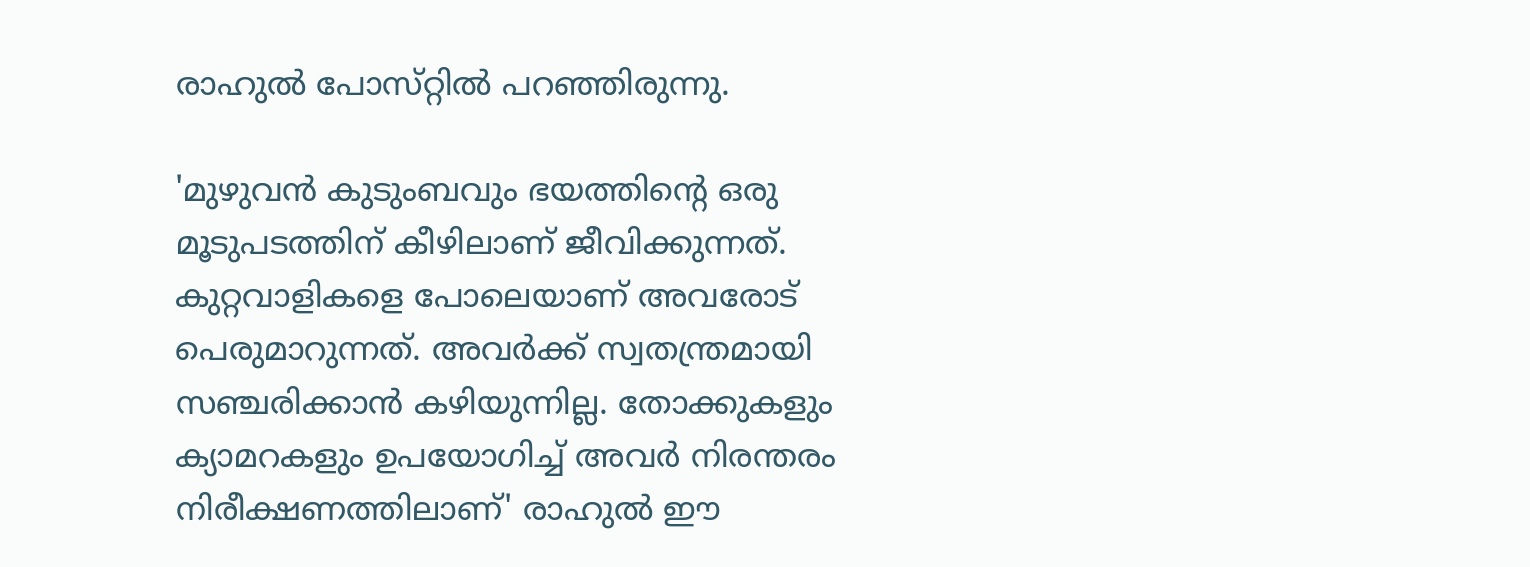രാഹുൽ പോസ്‌റ്റിൽ പറഞ്ഞിരുന്നു.

'മുഴുവൻ കുടുംബവും ഭയത്തിന്റെ ഒരു മൂടുപടത്തിന് കീഴിലാണ് ജീവിക്കുന്നത്. കുറ്റവാളികളെ പോലെയാണ് അവരോട് പെരുമാറുന്നത്. അവർക്ക് സ്വതന്ത്രമായി സഞ്ചരിക്കാൻ കഴിയുന്നില്ല. തോക്കുകളും ക്യാമറകളും ഉപയോഗിച്ച് അവർ നിരന്തരം നിരീക്ഷണത്തിലാണ്' രാഹുൽ ഈ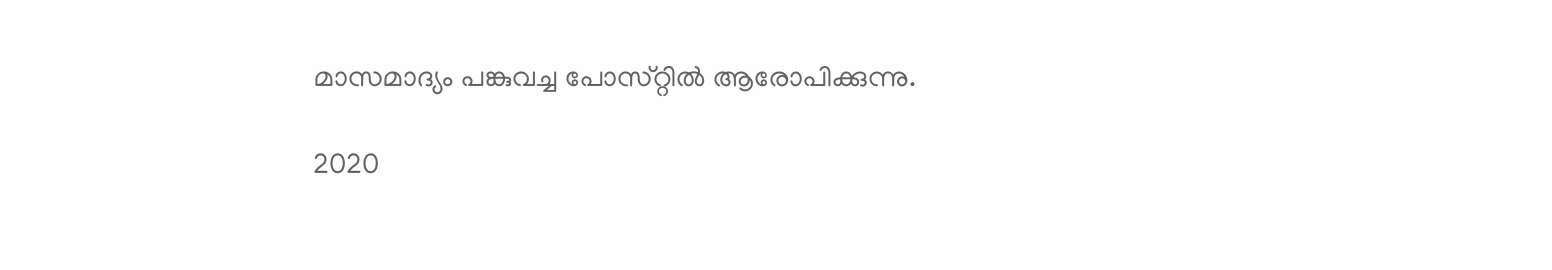മാസമാദ്യം പങ്കുവച്ച പോസ്‌റ്റിൽ ആരോപിക്കുന്നു.

2020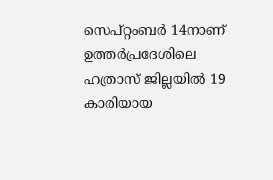സെപ്റ്റംബർ 14നാണ് ഉത്തർപ്രദേശിലെ ഹത്രാസ് ജില്ലയിൽ 19 കാരിയായ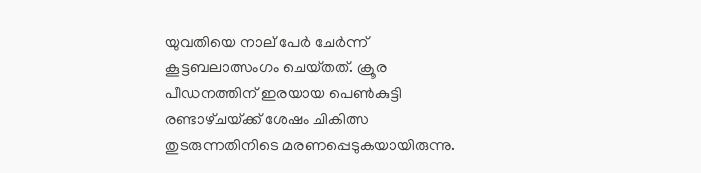യുവതിയെ നാല് പേർ ചേർന്ന് കൂട്ടബലാത്സംഗം ചെയ്‌തത്‌. ക്രൂര പീഡനത്തിന് ഇരയായ പെൺകുട്ടി രണ്ടാഴ്‌ചയ്‌ക്ക് ശേഷം ചികിത്സ തുടരുന്നതിനിടെ മരണപ്പെടുകയായിരുന്നു.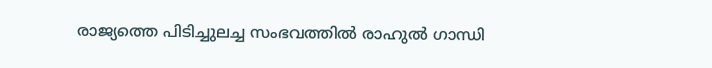രാജ്യത്തെ പിടിച്ചുലച്ച സംഭവത്തിൽ രാഹുൽ ഗാന്ധി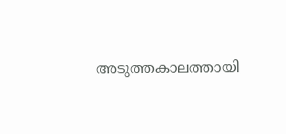അടുത്തകാലത്തായി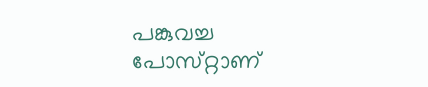പങ്കുവച്ച പോസ്‌റ്റാണ്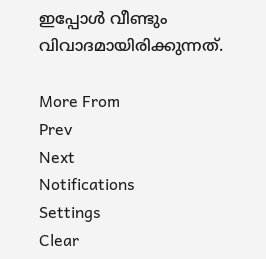ഇപ്പോൾ വീണ്ടും വിവാദമായിരിക്കുന്നത്.

More From
Prev
Next
Notifications
Settings
Clear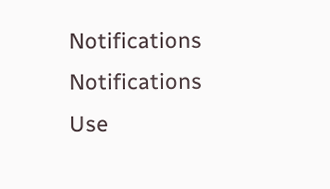Notifications
Notifications
Use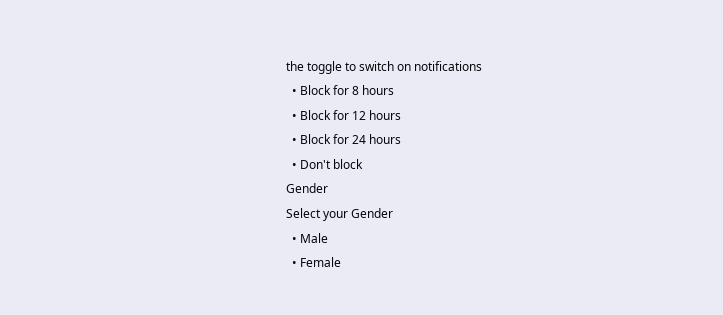the toggle to switch on notifications
  • Block for 8 hours
  • Block for 12 hours
  • Block for 24 hours
  • Don't block
Gender
Select your Gender
  • Male
  • Female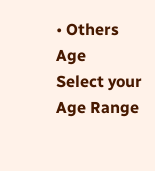• Others
Age
Select your Age Range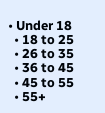• Under 18
  • 18 to 25
  • 26 to 35
  • 36 to 45
  • 45 to 55
  • 55+